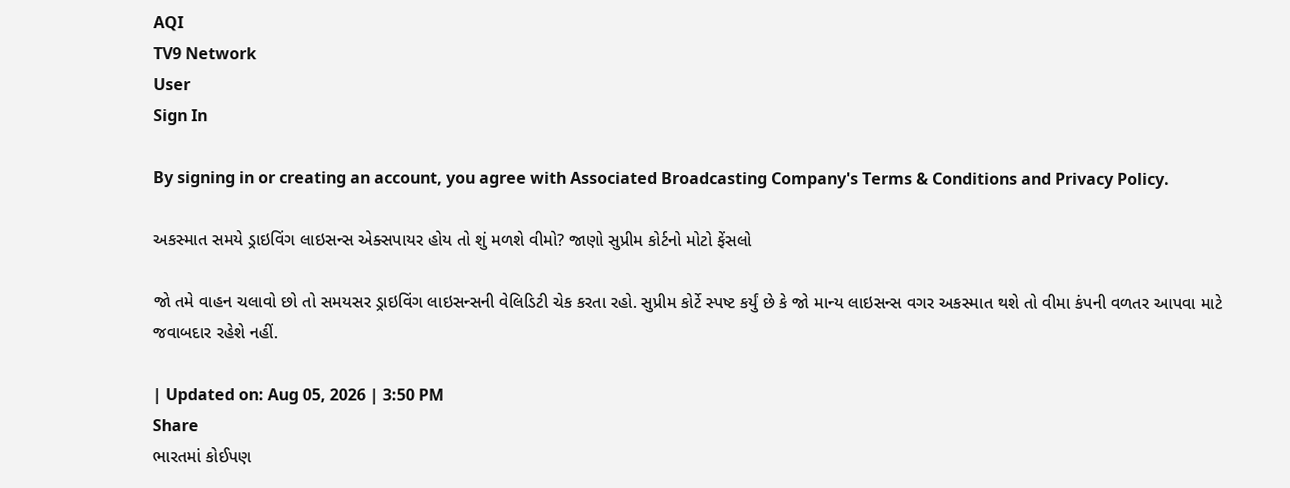AQI
TV9 Network
User
Sign In

By signing in or creating an account, you agree with Associated Broadcasting Company's Terms & Conditions and Privacy Policy.

અકસ્માત સમયે ડ્રાઇવિંગ લાઇસન્સ એક્સપાયર હોય તો શું મળશે વીમો? જાણો સુપ્રીમ કોર્ટનો મોટો ફેંસલો

જો તમે વાહન ચલાવો છો તો સમયસર ડ્રાઇવિંગ લાઇસન્સની વેલિડિટી ચેક કરતા રહો. સુપ્રીમ કોર્ટે સ્પષ્ટ કર્યું છે કે જો માન્ય લાઇસન્સ વગર અકસ્માત થશે તો વીમા કંપની વળતર આપવા માટે જવાબદાર રહેશે નહીં.

| Updated on: Aug 05, 2026 | 3:50 PM
Share
ભારતમાં કોઈપણ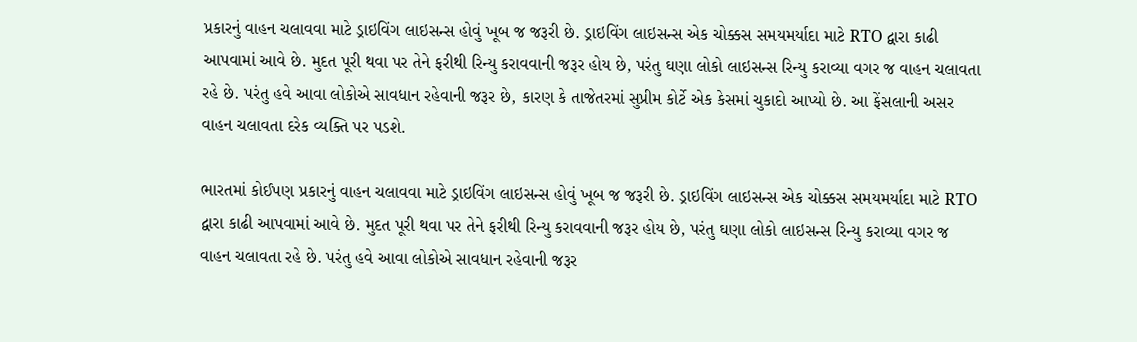પ્રકારનું વાહન ચલાવવા માટે ડ્રાઇવિંગ લાઇસન્સ હોવું ખૂબ જ જરૂરી છે. ડ્રાઇવિંગ લાઇસન્સ એક ચોક્કસ સમયમર્યાદા માટે RTO દ્વારા કાઢી આપવામાં આવે છે. મુદત પૂરી થવા પર તેને ફરીથી રિન્યુ કરાવવાની જરૂર હોય છે, પરંતુ ઘણા લોકો લાઇસન્સ રિન્યુ કરાવ્યા વગર જ વાહન ચલાવતા રહે છે. પરંતુ હવે આવા લોકોએ સાવધાન રહેવાની જરૂર છે, કારણ કે તાજેતરમાં સુપ્રીમ કોર્ટે એક કેસમાં ચુકાદો આપ્યો છે. આ ફેંસલાની અસર વાહન ચલાવતા દરેક વ્યક્તિ પર પડશે.

ભારતમાં કોઈપણ પ્રકારનું વાહન ચલાવવા માટે ડ્રાઇવિંગ લાઇસન્સ હોવું ખૂબ જ જરૂરી છે. ડ્રાઇવિંગ લાઇસન્સ એક ચોક્કસ સમયમર્યાદા માટે RTO દ્વારા કાઢી આપવામાં આવે છે. મુદત પૂરી થવા પર તેને ફરીથી રિન્યુ કરાવવાની જરૂર હોય છે, પરંતુ ઘણા લોકો લાઇસન્સ રિન્યુ કરાવ્યા વગર જ વાહન ચલાવતા રહે છે. પરંતુ હવે આવા લોકોએ સાવધાન રહેવાની જરૂર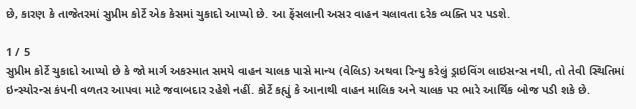છે, કારણ કે તાજેતરમાં સુપ્રીમ કોર્ટે એક કેસમાં ચુકાદો આપ્યો છે. આ ફેંસલાની અસર વાહન ચલાવતા દરેક વ્યક્તિ પર પડશે.

1 / 5
સુપ્રીમ કોર્ટે ચુકાદો આપ્યો છે કે જો માર્ગ અકસ્માત સમયે વાહન ચાલક પાસે માન્ય (વેલિડ) અથવા રિન્યુ કરેલું ડ્રાઇવિંગ લાઇસન્સ નથી, તો તેવી સ્થિતિમાં ઇન્સ્યોરન્સ કંપની વળતર આપવા માટે જવાબદાર રહેશે નહીં. કોર્ટે કહ્યું કે આનાથી વાહન માલિક અને ચાલક પર ભારે આર્થિક બોજ પડી શકે છે.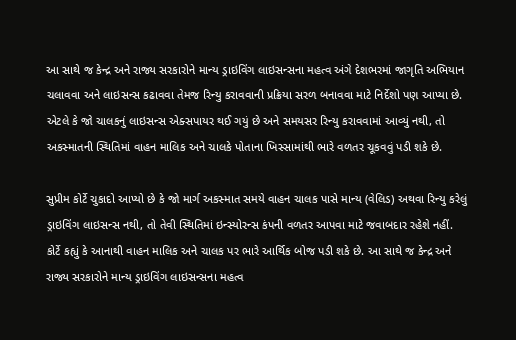આ સાથે જ કેન્દ્ર અને રાજ્ય સરકારોને માન્ય ડ્રાઇવિંગ લાઇસન્સના મહત્વ અંગે દેશભરમાં જાગૃતિ અભિયાન ચલાવવા અને લાઇસન્સ કઢાવવા તેમજ રિન્યુ કરાવવાની પ્રક્રિયા સરળ બનાવવા માટે નિર્દેશો પણ આપ્યા છે. એટલે કે જો ચાલકનું લાઇસન્સ એક્સપાયર થઈ ગયું છે અને સમયસર રિન્યુ કરાવવામાં આવ્યું નથી, તો અકસ્માતની સ્થિતિમાં વાહન માલિક અને ચાલકે પોતાના ખિસ્સામાંથી ભારે વળતર ચૂકવવું પડી શકે છે.

સુપ્રીમ કોર્ટે ચુકાદો આપ્યો છે કે જો માર્ગ અકસ્માત સમયે વાહન ચાલક પાસે માન્ય (વેલિડ) અથવા રિન્યુ કરેલું ડ્રાઇવિંગ લાઇસન્સ નથી, તો તેવી સ્થિતિમાં ઇન્સ્યોરન્સ કંપની વળતર આપવા માટે જવાબદાર રહેશે નહીં. કોર્ટે કહ્યું કે આનાથી વાહન માલિક અને ચાલક પર ભારે આર્થિક બોજ પડી શકે છે. આ સાથે જ કેન્દ્ર અને રાજ્ય સરકારોને માન્ય ડ્રાઇવિંગ લાઇસન્સના મહત્વ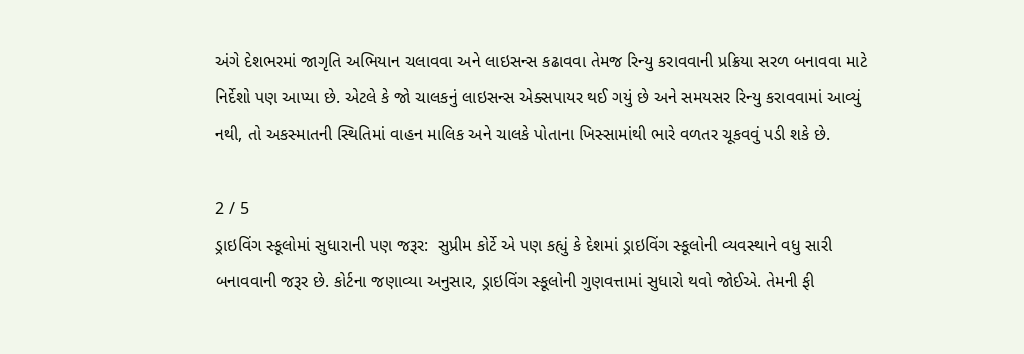અંગે દેશભરમાં જાગૃતિ અભિયાન ચલાવવા અને લાઇસન્સ કઢાવવા તેમજ રિન્યુ કરાવવાની પ્રક્રિયા સરળ બનાવવા માટે નિર્દેશો પણ આપ્યા છે. એટલે કે જો ચાલકનું લાઇસન્સ એક્સપાયર થઈ ગયું છે અને સમયસર રિન્યુ કરાવવામાં આવ્યું નથી, તો અકસ્માતની સ્થિતિમાં વાહન માલિક અને ચાલકે પોતાના ખિસ્સામાંથી ભારે વળતર ચૂકવવું પડી શકે છે.

2 / 5
ડ્રાઇવિંગ સ્કૂલોમાં સુધારાની પણ જરૂર:  સુપ્રીમ કોર્ટે એ પણ કહ્યું કે દેશમાં ડ્રાઇવિંગ સ્કૂલોની વ્યવસ્થાને વધુ સારી બનાવવાની જરૂર છે. કોર્ટના જણાવ્યા અનુસાર, ડ્રાઇવિંગ સ્કૂલોની ગુણવત્તામાં સુધારો થવો જોઈએ. તેમની ફી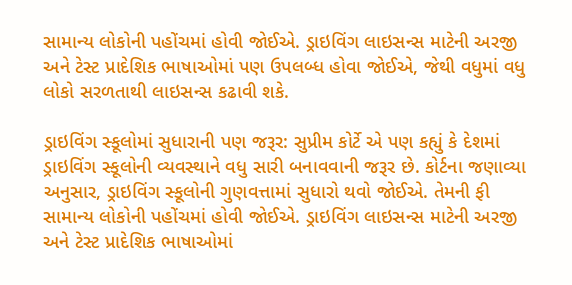સામાન્ય લોકોની પહોંચમાં હોવી જોઈએ. ડ્રાઇવિંગ લાઇસન્સ માટેની અરજી અને ટેસ્ટ પ્રાદેશિક ભાષાઓમાં પણ ઉપલબ્ધ હોવા જોઈએ, જેથી વધુમાં વધુ લોકો સરળતાથી લાઇસન્સ કઢાવી શકે.

ડ્રાઇવિંગ સ્કૂલોમાં સુધારાની પણ જરૂર: સુપ્રીમ કોર્ટે એ પણ કહ્યું કે દેશમાં ડ્રાઇવિંગ સ્કૂલોની વ્યવસ્થાને વધુ સારી બનાવવાની જરૂર છે. કોર્ટના જણાવ્યા અનુસાર, ડ્રાઇવિંગ સ્કૂલોની ગુણવત્તામાં સુધારો થવો જોઈએ. તેમની ફી સામાન્ય લોકોની પહોંચમાં હોવી જોઈએ. ડ્રાઇવિંગ લાઇસન્સ માટેની અરજી અને ટેસ્ટ પ્રાદેશિક ભાષાઓમાં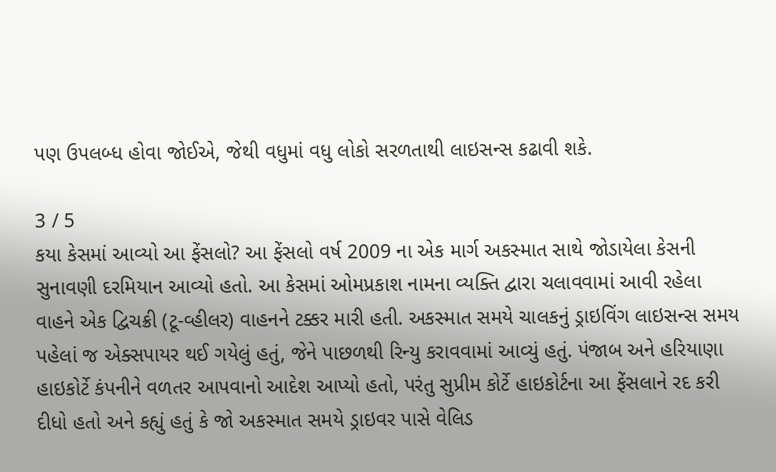પણ ઉપલબ્ધ હોવા જોઈએ, જેથી વધુમાં વધુ લોકો સરળતાથી લાઇસન્સ કઢાવી શકે.

3 / 5
કયા કેસમાં આવ્યો આ ફેંસલો? આ ફેંસલો વર્ષ 2009 ના એક માર્ગ અકસ્માત સાથે જોડાયેલા કેસની સુનાવણી દરમિયાન આવ્યો હતો. આ કેસમાં ઓમપ્રકાશ નામના વ્યક્તિ દ્વારા ચલાવવામાં આવી રહેલા વાહને એક દ્વિચક્રી (ટૂ-વ્હીલર) વાહનને ટક્કર મારી હતી. અકસ્માત સમયે ચાલકનું ડ્રાઇવિંગ લાઇસન્સ સમય પહેલાં જ એક્સપાયર થઈ ગયેલું હતું, જેને પાછળથી રિન્યુ કરાવવામાં આવ્યું હતું. પંજાબ અને હરિયાણા હાઇકોર્ટે કંપનીને વળતર આપવાનો આદેશ આપ્યો હતો, પરંતુ સુપ્રીમ કોર્ટે હાઇકોર્ટના આ ફેંસલાને રદ કરી દીધો હતો અને કહ્યું હતું કે જો અકસ્માત સમયે ડ્રાઇવર પાસે વેલિડ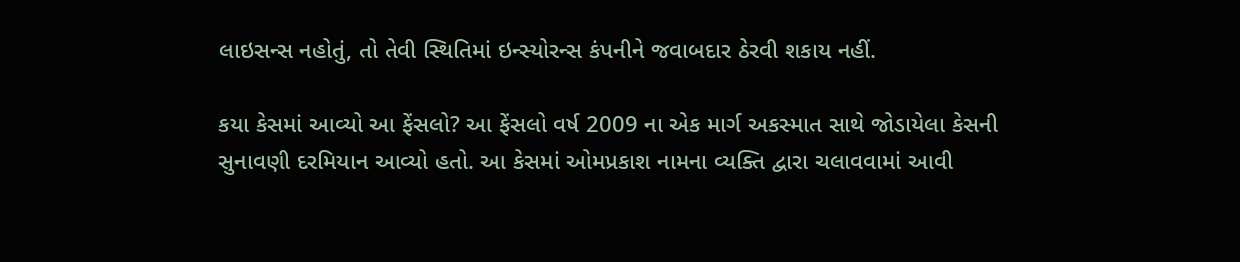લાઇસન્સ નહોતું, તો તેવી સ્થિતિમાં ઇન્સ્યોરન્સ કંપનીને જવાબદાર ઠેરવી શકાય નહીં.

કયા કેસમાં આવ્યો આ ફેંસલો? આ ફેંસલો વર્ષ 2009 ના એક માર્ગ અકસ્માત સાથે જોડાયેલા કેસની સુનાવણી દરમિયાન આવ્યો હતો. આ કેસમાં ઓમપ્રકાશ નામના વ્યક્તિ દ્વારા ચલાવવામાં આવી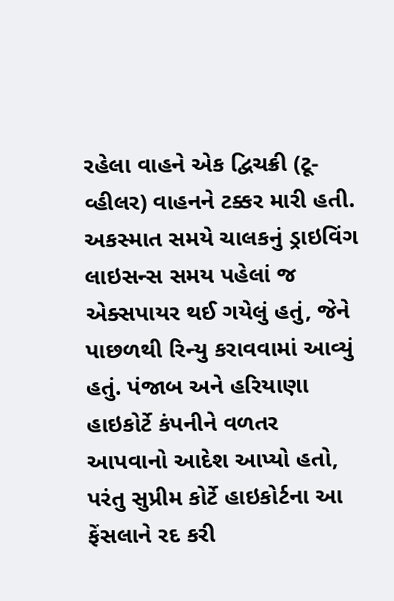રહેલા વાહને એક દ્વિચક્રી (ટૂ-વ્હીલર) વાહનને ટક્કર મારી હતી. અકસ્માત સમયે ચાલકનું ડ્રાઇવિંગ લાઇસન્સ સમય પહેલાં જ એક્સપાયર થઈ ગયેલું હતું, જેને પાછળથી રિન્યુ કરાવવામાં આવ્યું હતું. પંજાબ અને હરિયાણા હાઇકોર્ટે કંપનીને વળતર આપવાનો આદેશ આપ્યો હતો, પરંતુ સુપ્રીમ કોર્ટે હાઇકોર્ટના આ ફેંસલાને રદ કરી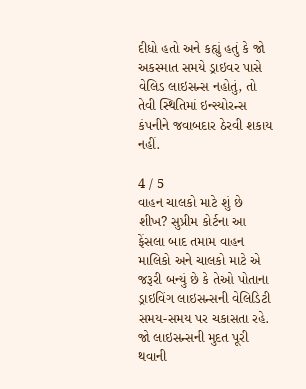દીધો હતો અને કહ્યું હતું કે જો અકસ્માત સમયે ડ્રાઇવર પાસે વેલિડ લાઇસન્સ નહોતું, તો તેવી સ્થિતિમાં ઇન્સ્યોરન્સ કંપનીને જવાબદાર ઠેરવી શકાય નહીં.

4 / 5
વાહન ચાલકો માટે શું છે શીખ? સુપ્રીમ કોર્ટના આ ફેંસલા બાદ તમામ વાહન માલિકો અને ચાલકો માટે એ જરૂરી બન્યું છે કે તેઓ પોતાના ડ્રાઇવિંગ લાઇસન્સની વેલિડિટી સમય-સમય પર ચકાસતા રહે. જો લાઇસન્સની મુદત પૂરી થવાની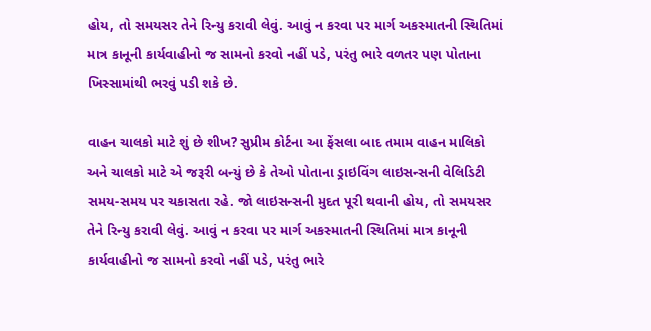હોય, તો સમયસર તેને રિન્યુ કરાવી લેવું. આવું ન કરવા પર માર્ગ અકસ્માતની સ્થિતિમાં માત્ર કાનૂની કાર્યવાહીનો જ સામનો કરવો નહીં પડે, પરંતુ ભારે વળતર પણ પોતાના ખિસ્સામાંથી ભરવું પડી શકે છે.

વાહન ચાલકો માટે શું છે શીખ? સુપ્રીમ કોર્ટના આ ફેંસલા બાદ તમામ વાહન માલિકો અને ચાલકો માટે એ જરૂરી બન્યું છે કે તેઓ પોતાના ડ્રાઇવિંગ લાઇસન્સની વેલિડિટી સમય-સમય પર ચકાસતા રહે. જો લાઇસન્સની મુદત પૂરી થવાની હોય, તો સમયસર તેને રિન્યુ કરાવી લેવું. આવું ન કરવા પર માર્ગ અકસ્માતની સ્થિતિમાં માત્ર કાનૂની કાર્યવાહીનો જ સામનો કરવો નહીં પડે, પરંતુ ભારે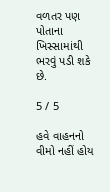વળતર પણ પોતાના ખિસ્સામાંથી ભરવું પડી શકે છે.

5 / 5

હવે વાહનનો વીમો નહીં હોય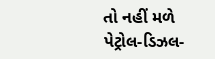તો નહીં મળે પેટ્રોલ-ડિઝલ-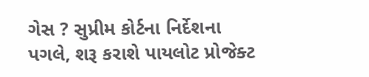ગેસ ? સુપ્રીમ કોર્ટના નિર્દેશના પગલે, શરૂ કરાશે પાયલોટ પ્રોજેક્ટ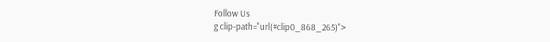Follow Us
g clip-path="url(#clip0_868_265)">